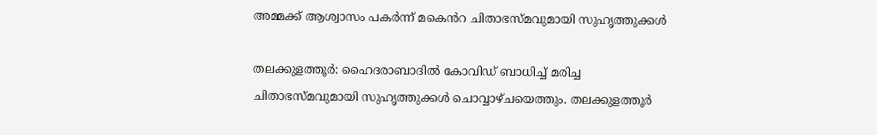അമ്മക്ക് ആശ്വാസം പകർന്ന് മകെൻറ ചിതാഭസ്മവുമായി സുഹൃത്തുക്കൾ

തലക്കുളത്തൂർ: ഹൈദരാബാദിൽ കോവിഡ് ബാധിച്ച് മരിച്ച ചിതാഭസ്മവുമായി സുഹൃത്തുക്കൾ ചൊവ്വാഴ്ചയെത്തും. തലക്കുളത്തൂർ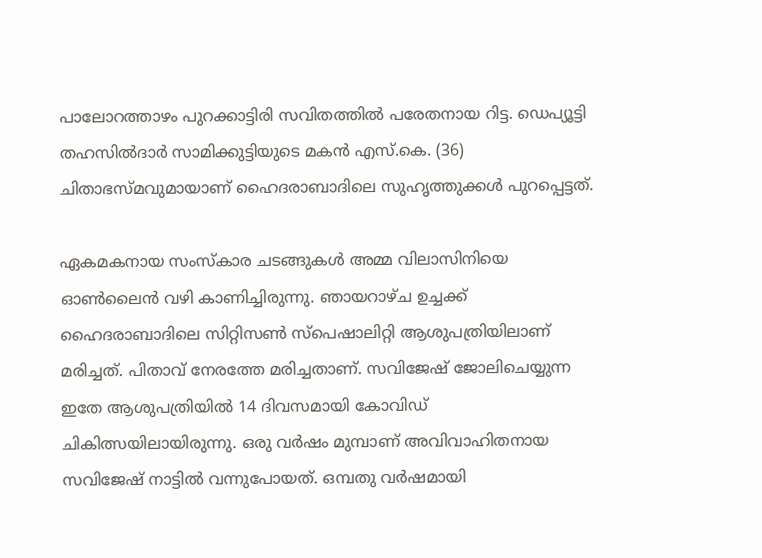പാലോറത്താഴം പുറക്കാട്ടിരി സവിതത്തിൽ പരേതനായ റിട്ട. ഡെപ്യൂട്ടി തഹസിൽദാർ സാമിക്കുട്ടിയുടെ മകൻ എസ്.കെ. (36) ചിതാഭസ്മവുമായാണ് ഹൈദരാബാദിലെ സുഹൃത്തുക്കൾ പുറപ്പെട്ടത്.

ഏകമകനായ സംസ്കാര ചടങ്ങുകൾ അമ്മ വിലാസിനിയെ ഓൺലൈൻ വഴി കാണിച്ചിരുന്നു. ഞായറാഴ്ച ഉച്ചക്ക് ഹൈദരാബാദിലെ സിറ്റിസൺ സ്പെഷാലിറ്റി ആശുപത്രിയിലാണ് മരിച്ചത്. പിതാവ് നേരത്തേ മരിച്ചതാണ്. സവിജേഷ് ജോലിചെയ്യുന്ന ഇതേ ആശുപത്രിയിൽ 14 ദിവസമായി കോവിഡ് ചികിത്സയിലായിരുന്നു. ഒരു വർഷം മുമ്പാണ് അവിവാഹിതനായ സവിജേഷ് നാട്ടിൽ വന്നുപോയത്. ഒമ്പതു വർഷമായി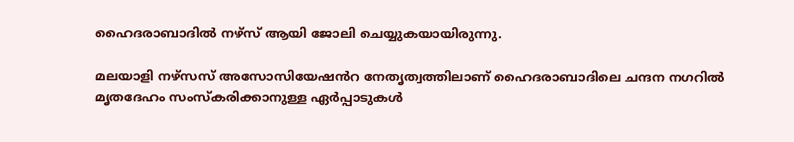ഹൈദരാബാദിൽ നഴ്സ് ആയി ജോലി ചെയ്യുകയായിരുന്നു.

മലയാളി നഴ്സസ് അസോസിയേഷൻറ നേതൃത്വത്തിലാണ് ഹൈദരാബാദിലെ ചന്ദന നഗറിൽ മൃതദേഹം സംസ്കരിക്കാനുള്ള ഏർപ്പാടുകൾ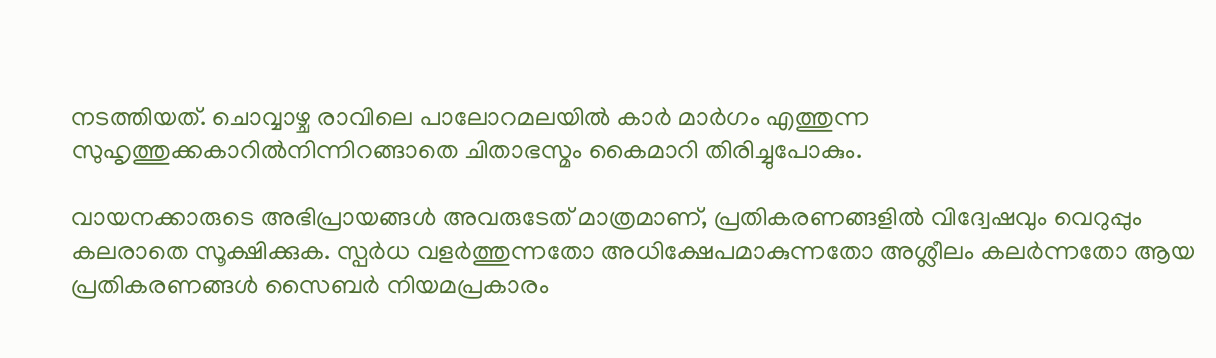നടത്തിയത്. ചൊവ്വാഴ്ച രാവിലെ പാലോറമലയിൽ കാർ മാർഗം എത്തുന്ന സുഹൃത്തുക്കകാറിൽനിന്നിറങ്ങാതെ ചിതാഭസ്മം കൈമാറി തിരിച്ചുപോകും.

വായനക്കാരുടെ അഭിപ്രായങ്ങള്‍ അവരുടേത് മാത്രമാണ്, പ്രതികരണങ്ങളിൽ വിദ്വേഷവും വെറുപ്പും കലരാതെ സൂക്ഷിക്കുക. സ്പർധ വളർത്തുന്നതോ അധിക്ഷേപമാകുന്നതോ അശ്ലീലം കലർന്നതോ ആയ പ്രതികരണങ്ങൾ സൈബർ നിയമപ്രകാരം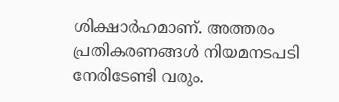ശിക്ഷാർഹമാണ്. അത്തരം പ്രതികരണങ്ങൾ നിയമനടപടി നേരിടേണ്ടി വരും.